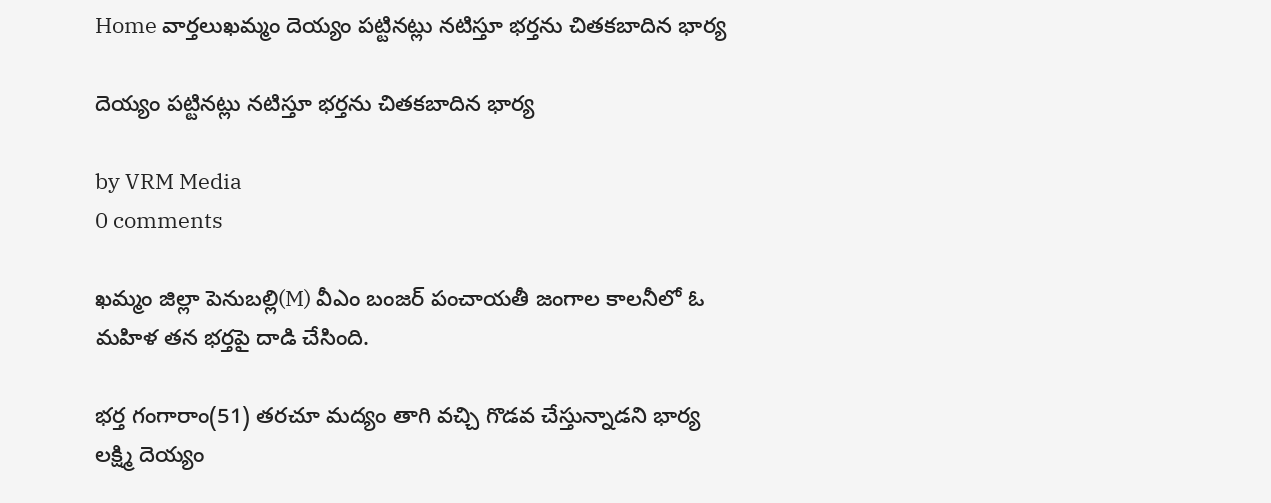Home వార్తలుఖమ్మం దెయ్యం పట్టినట్లు నటిస్తూ భర్తను చితకబాదిన భార్య

దెయ్యం పట్టినట్లు నటిస్తూ భర్తను చితకబాదిన భార్య

by VRM Media
0 comments

ఖమ్మం జిల్లా పెనుబల్లి(M) వీఎం బంజర్ పంచాయతీ జంగాల కాలనీలో ఓ మహిళ తన భర్తపై దాడి చేసింది.

భర్త గంగారాం(51) తరచూ మద్యం తాగి వచ్చి గొడవ చేస్తున్నాడని భార్య లక్ష్మి దెయ్యం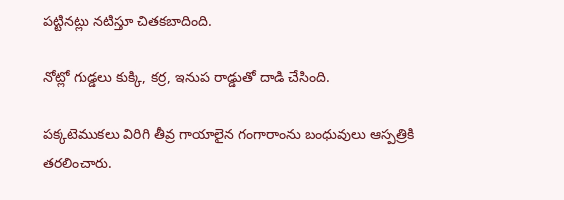పట్టినట్లు నటిస్తూ చితకబాదింది.

నోట్లో గుడ్డలు కుక్కి, కర్ర, ఇనుప రాడ్డుతో దాడి చేసింది.

పక్కటెముకలు విరిగి తీవ్ర గాయాలైన గంగారాంను బంధువులు ఆస్పత్రికి తరలించారు.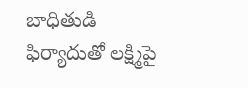బాధితుడి ఫిర్యాదుతో లక్ష్మిపై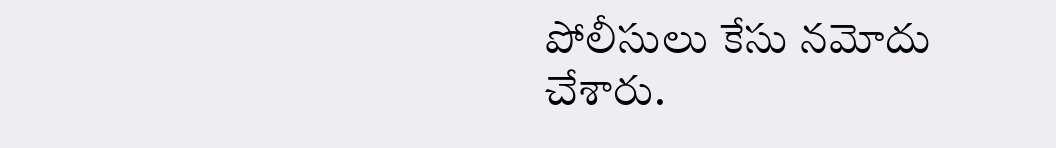పోలీసులు కేసు నమోదు
చేశారు.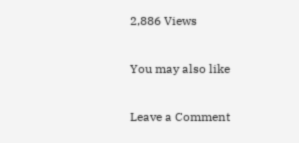2,886 Views

You may also like

Leave a Comment